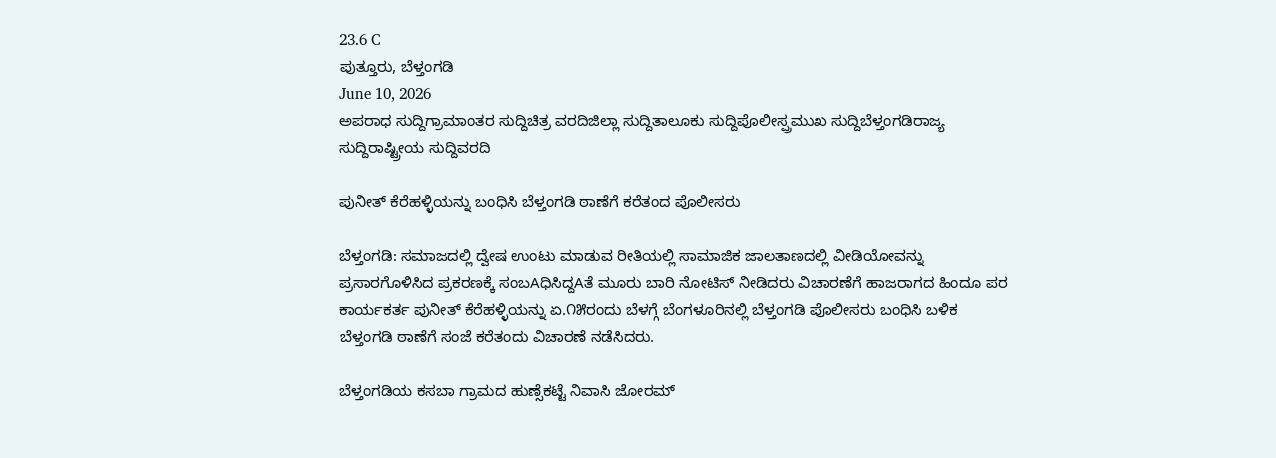23.6 C
ಪುತ್ತೂರು, ಬೆಳ್ತಂಗಡಿ
June 10, 2026
ಅಪರಾಧ ಸುದ್ದಿಗ್ರಾಮಾಂತರ ಸುದ್ದಿಚಿತ್ರ ವರದಿಜಿಲ್ಲಾ ಸುದ್ದಿತಾಲೂಕು ಸುದ್ದಿಪೊಲೀಸ್ಪ್ರಮುಖ ಸುದ್ದಿಬೆಳ್ತಂಗಡಿರಾಜ್ಯ ಸುದ್ದಿರಾಷ್ಟ್ರೀಯ ಸುದ್ದಿವರದಿ

ಪುನೀತ್ ಕೆರೆಹಳ್ಳಿಯನ್ನು ಬಂಧಿಸಿ ಬೆಳ್ತಂಗಡಿ ಠಾಣೆಗೆ ಕರೆತಂದ ಪೊಲೀಸರು

ಬೆಳ್ತಂಗಡಿ: ಸಮಾಜದಲ್ಲಿ ದ್ವೇಷ ಉಂಟು ಮಾಡುವ ರೀತಿಯಲ್ಲಿ ಸಾಮಾಜಿಕ ಜಾಲತಾಣದಲ್ಲಿ ವೀಡಿಯೋವನ್ನು ಪ್ರಸಾರಗೊಳಿಸಿದ ಪ್ರಕರಣಕ್ಕೆ ಸಂಬAಧಿಸಿದ್ದAತೆ ಮೂರು ಬಾರಿ ನೋಟಿಸ್ ನೀಡಿದರು ವಿಚಾರಣೆಗೆ ಹಾಜರಾಗದ ಹಿಂದೂ ಪರ ಕಾರ್ಯಕರ್ತ ಪುನೀತ್ ಕೆರೆಹಳ್ಳಿಯನ್ನು ಏ.೧೫ರಂದು ಬೆಳಗ್ಗೆ ಬೆಂಗಳೂರಿನಲ್ಲಿ ಬೆಳ್ತಂಗಡಿ ಪೊಲೀಸರು ಬಂಧಿಸಿ ಬಳಿಕ ಬೆಳ್ತಂಗಡಿ ಠಾಣೆಗೆ ಸಂಜೆ ಕರೆತಂದು ವಿಚಾರಣೆ ನಡೆಸಿದರು.

ಬೆಳ್ತಂಗಡಿಯ ಕಸಬಾ ಗ್ರಾಮದ ಹುಣ್ಸೆಕಟ್ಟೆ ನಿವಾಸಿ ಜೋರಮ್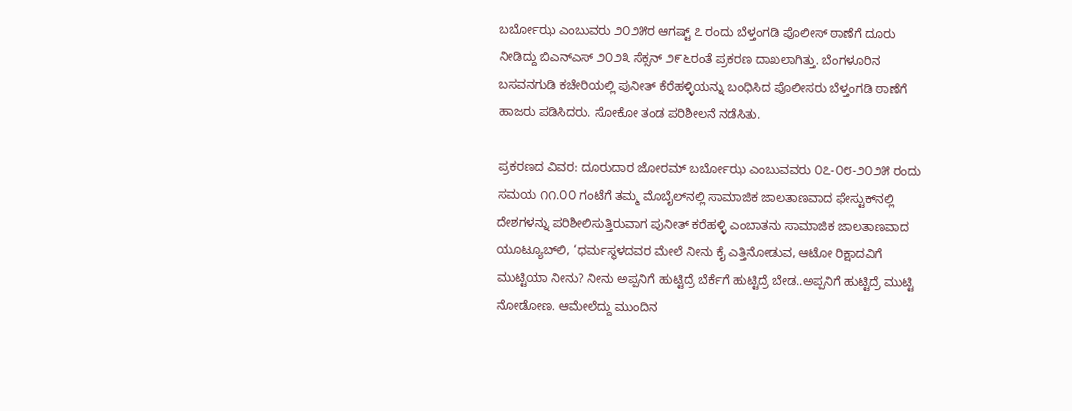ಬರ್ಬೋಝ ಎಂಬುವರು ೨೦೨೫ರ ಆಗಷ್ಟ್ ೭ ರಂದು ಬೆಳ್ತಂಗಡಿ ಪೊಲೀಸ್ ಠಾಣೆಗೆ ದೂರು ನೀಡಿದ್ದು ಬಿಎನ್‌ಎಸ್ ೨೦೨೩ ಸೆಕ್ಸನ್ ೨೯೬ರಂತೆ ಪ್ರಕರಣ ದಾಖಲಾಗಿತ್ತು. ಬೆಂಗಳೂರಿನ ಬಸವನಗುಡಿ ಕಚೇರಿಯಲ್ಲಿ ಪುನೀತ್ ಕೆರೆಹಳ್ಳಿಯನ್ನು ಬಂಧಿಸಿದ ಪೊಲೀಸರು ಬೆಳ್ತಂಗಡಿ ಠಾಣೆಗೆ ಹಾಜರು ಪಡಿಸಿದರು. ಸೋಕೋ ತಂಡ ಪರಿಶೀಲನೆ ನಡೆಸಿತು.

ಪ್ರಕರಣದ ವಿವರ: ದೂರುದಾರ ಜೋರಮ್ ಬರ್ಬೋಝ ಎಂಬುವವರು ೦೭-೦೮-೨೦೨೫ ರಂದು ಸಮಯ ೧೧.೦೦ ಗಂಟೆಗೆ ತಮ್ಮ ಮೊಬೈಲ್‌ನಲ್ಲಿ ಸಾಮಾಜಿಕ ಜಾಲತಾಣವಾದ ಫೇಸ್ಟುಕ್‌ನಲ್ಲಿ ದೇಶಗಳನ್ನು ಪರಿಶೀಲಿಸುತ್ತಿರುವಾಗ ಪುನೀತ್ ಕರೆಹಳ್ಳಿ ಎಂಬಾತನು ಸಾಮಾಜಿಕ ಜಾಲತಾಣವಾದ ಯೂಟ್ಯೂಬ್‌ಲಿ, ‘ಧರ್ಮಸ್ಥಳದವರ ಮೇಲೆ ನೀನು ಕೈ ಎತ್ತಿನೋಡುವ, ಆಟೋ ರಿಕ್ಷಾದವಿಗೆ ಮುಟ್ಟಿಯಾ ನೀನು? ನೀನು ಅಪ್ಪನಿಗೆ ಹುಟ್ಟಿದ್ರೆ ಬೆರ್ಕೆಗೆ ಹುಟ್ಟಿದ್ರೆ ಬೇಡ..ಅಪ್ಪನಿಗೆ ಹುಟ್ಟಿದ್ರೆ ಮುಟ್ಟಿ ನೋಡೋಣ. ಆಮೇಲೆದ್ದು ಮುಂದಿನ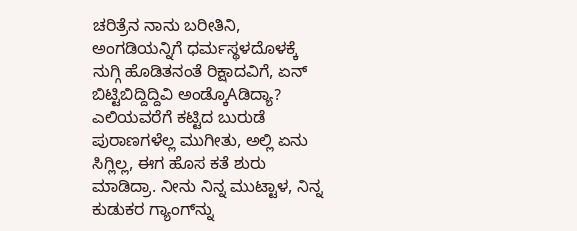ಚರಿತ್ರೆನ ನಾನು ಬರೀತಿನಿ, ಅಂಗಡಿಯನ್ನಿಗೆ ಧರ್ಮಸ್ಥಳದೊಳಕ್ಕೆ ನುಗ್ಗಿ ಹೊಡಿತನಂತೆ ರಿಕ್ಷಾದವಿಗೆ, ಏನ್ ಬಿಟ್ಟಿಬಿದ್ದಿದ್ದಿವಿ ಅಂಡ್ಕೊAಡಿದ್ಯಾ? ಎಲಿಯವರೆಗೆ ಕಟ್ಟಿದ ಬುರುಡೆ ಪುರಾಣಗಳೆಲ್ಲ ಮುಗೀತು, ಅಲ್ಲಿ ಏನು ಸಿಗ್ಲಿಲ್ಲ, ಈಗ ಹೊಸ ಕತೆ ಶುರು ಮಾಡಿದ್ರಾ. ನೀನು ನಿನ್ನ ಮುಟ್ಟಾಳ, ನಿನ್ನ ಕುಡುಕರ ಗ್ಯಾಂಗ್‌ನ್ನು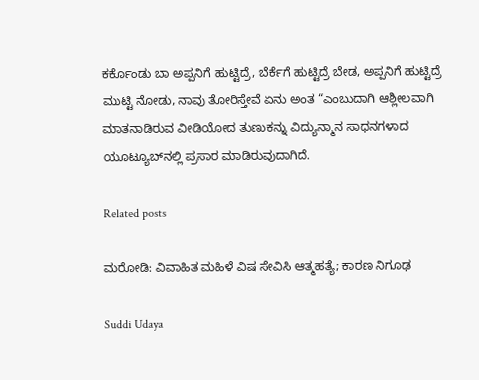ಕರ್ಕೊಂಡು ಬಾ ಅಪ್ಪನಿಗೆ ಹುಟ್ಟಿದ್ರೆ, ಬೆರ್ಕೆಗೆ ಹುಟ್ಟಿದ್ರೆ ಬೇಡ, ಅಪ್ಪನಿಗೆ ಹುಟ್ಟಿದ್ರೆ ಮುಟ್ಟಿ ನೋಡು, ನಾವು ತೋರಿಸ್ತೇವೆ ಏನು ಅಂತ “ಎಂಬುದಾಗಿ ಆಶ್ಲೀಲವಾಗಿ ಮಾತನಾಡಿರುವ ವೀಡಿಯೋದ ತುಣುಕನ್ನು ವಿದ್ಯುನ್ಮಾನ ಸಾಧನಗಳಾದ ಯೂಟ್ಯೂಬ್‌ನಲ್ಲಿ ಪ್ರಸಾರ ಮಾಡಿರುವುದಾಗಿದೆ.

Related posts

ಮರೋಡಿ: ವಿವಾಹಿತ ಮಹಿಳೆ ವಿಷ ಸೇವಿಸಿ ಆತ್ಮಹತ್ಯೆ; ಕಾರಣ ನಿಗೂಢ

Suddi Udaya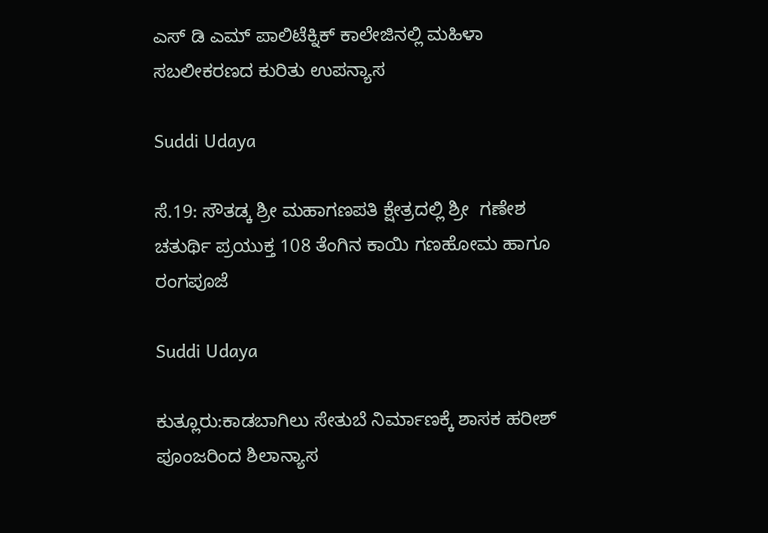ಎಸ್ ಡಿ ಎಮ್ ಪಾಲಿಟೆಕ್ನಿಕ್ ಕಾಲೇಜಿನಲ್ಲಿ ಮಹಿಳಾ ಸಬಲೀಕರಣದ ಕುರಿತು ಉಪನ್ಯಾಸ

Suddi Udaya

ಸೆ.19: ಸೌತಡ್ಕ ಶ್ರೀ ಮಹಾಗಣಪತಿ ಕ್ಷೇತ್ರದಲ್ಲಿ ಶ್ರೀ  ಗಣೇಶ ಚತುರ್ಥಿ ಪ್ರಯುಕ್ತ 108 ತೆಂಗಿನ ಕಾಯಿ ಗಣಹೋಮ ಹಾಗೂ ರಂಗಪೂಜೆ

Suddi Udaya

ಕುತ್ಲೂರು:ಕಾಡಬಾಗಿಲು ಸೇತುಬೆ ನಿರ್ಮಾಣಕ್ಕೆ ಶಾಸಕ ಹರೀಶ್ ಪೂಂಜರಿಂದ ಶಿಲಾನ್ಯಾಸ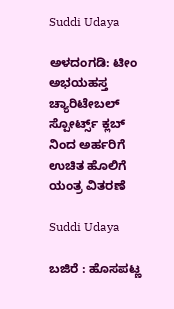Suddi Udaya

ಅಳದಂಗಡಿ: ಟೀಂ ಅಭಯಹಸ್ತ ಚ್ಯಾರಿಟೇಬಲ್ ಸ್ಪೋರ್ಟ್ಸ್ ಕ್ಲಬ್ ನಿಂದ ಅರ್ಹರಿಗೆ ಉಚಿತ ಹೊಲಿಗೆ ಯಂತ್ರ ವಿತರಣೆ

Suddi Udaya

ಬಜಿರೆ : ಹೊಸಪಟ್ಣ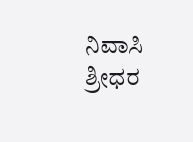ನಿವಾಸಿ ಶ್ರೀಧರ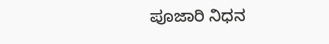ಪೂಜಾರಿ ನಿಧನ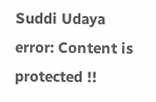Suddi Udaya
error: Content is protected !!